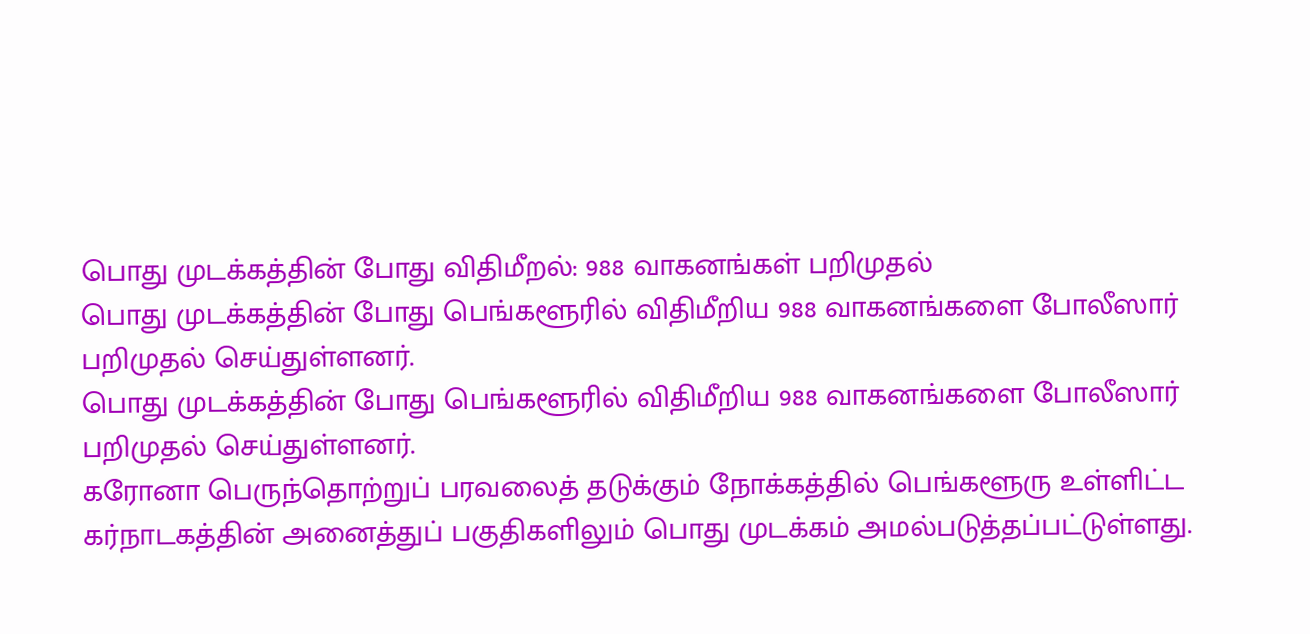பொது முடக்கத்தின் போது விதிமீறல்: 988 வாகனங்கள் பறிமுதல்
பொது முடக்கத்தின் போது பெங்களூரில் விதிமீறிய 988 வாகனங்களை போலீஸார் பறிமுதல் செய்துள்ளனர்.
பொது முடக்கத்தின் போது பெங்களூரில் விதிமீறிய 988 வாகனங்களை போலீஸார் பறிமுதல் செய்துள்ளனர்.
கரோனா பெருந்தொற்றுப் பரவலைத் தடுக்கும் நோக்கத்தில் பெங்களூரு உள்ளிட்ட கர்நாடகத்தின் அனைத்துப் பகுதிகளிலும் பொது முடக்கம் அமல்படுத்தப்பட்டுள்ளது.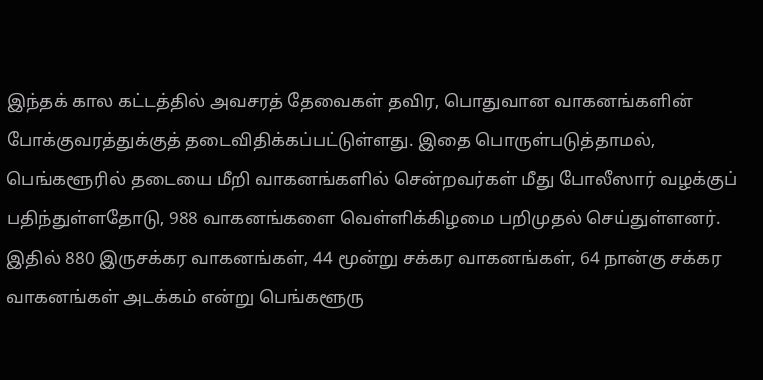இந்தக் கால கட்டத்தில் அவசரத் தேவைகள் தவிர, பொதுவான வாகனங்களின் போக்குவரத்துக்குத் தடைவிதிக்கப்பட்டுள்ளது. இதை பொருள்படுத்தாமல், பெங்களூரில் தடையை மீறி வாகனங்களில் சென்றவர்கள் மீது போலீஸார் வழக்குப் பதிந்துள்ளதோடு, 988 வாகனங்களை வெள்ளிக்கிழமை பறிமுதல் செய்துள்ளனர். இதில் 880 இருசக்கர வாகனங்கள், 44 மூன்று சக்கர வாகனங்கள், 64 நான்கு சக்கர வாகனங்கள் அடக்கம் என்று பெங்களூரு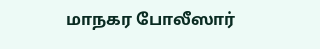மாநகர போலீஸார்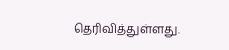தெரிவித்துள்ளது.